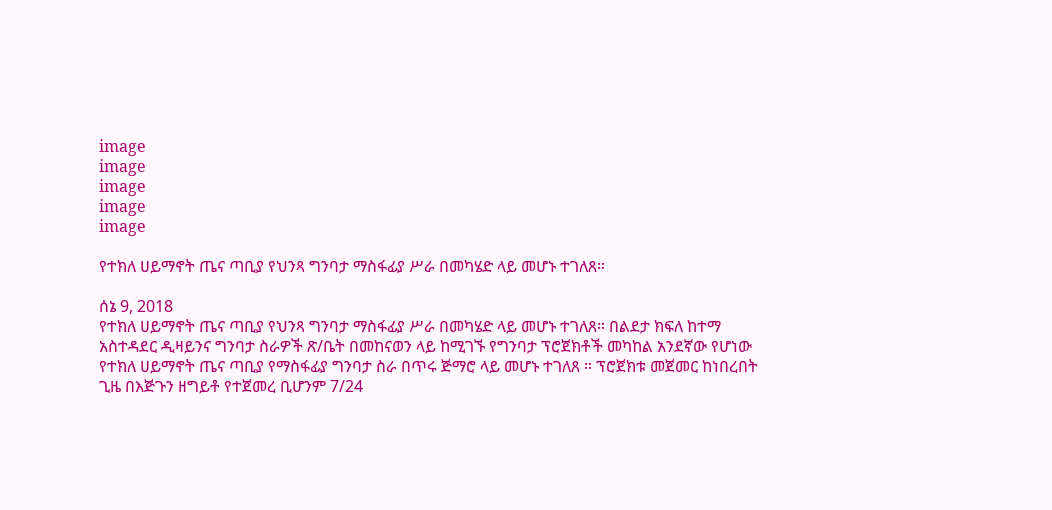image
image
image
image
image

የተክለ ሀይማኖት ጤና ጣቢያ የህንጻ ግንባታ ማስፋፊያ ሥራ በመካሄድ ላይ መሆኑ ተገለጸ።

ሰኔ 9, 2018
የተክለ ሀይማኖት ጤና ጣቢያ የህንጻ ግንባታ ማስፋፊያ ሥራ በመካሄድ ላይ መሆኑ ተገለጸ። በልደታ ክፍለ ከተማ አስተዳደር ዲዛይንና ግንባታ ስራዎች ጽ/ቤት በመከናወን ላይ ከሚገኙ የግንባታ ፕሮጀክቶች መካከል አንደኛው የሆነው የተክለ ሀይማኖት ጤና ጣቢያ የማስፋፊያ ግንባታ ስራ በጥሩ ጅማሮ ላይ መሆኑ ተገለጸ ። ፕሮጀክቱ መጀመር ከነበረበት ጊዜ በእጅጉን ዘግይቶ የተጀመረ ቢሆንም 7/24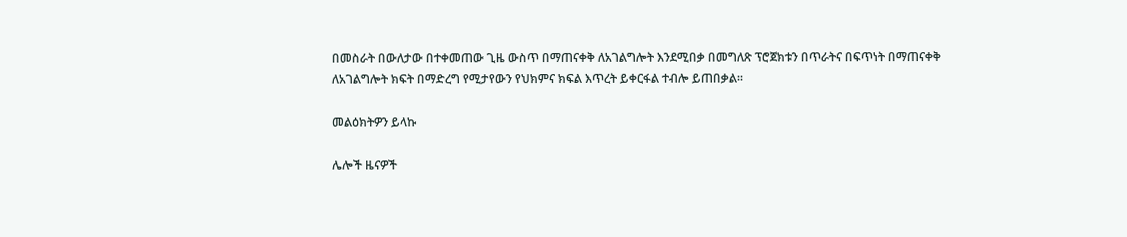በመስራት በውለታው በተቀመጠው ጊዜ ውስጥ በማጠናቀቅ ለአገልግሎት እንደሚበቃ በመግለጽ ፕሮጀክቱን በጥራትና በፍጥነት በማጠናቀቅ ለአገልግሎት ክፍት በማድረግ የሚታየውን የህክምና ክፍል እጥረት ይቀርፋል ተብሎ ይጠበቃል።

መልዕክትዎን ይላኩ

ሌሎች ዜናዎች